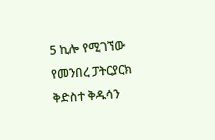5 ኪሎ የሚገኘው የመንበረ ፓትርያርክ ቅድስተ ቅዱሳን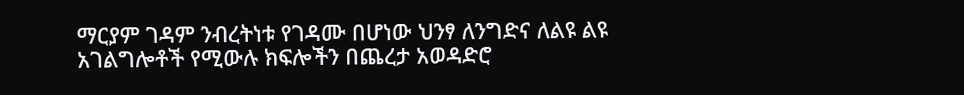ማርያም ገዳም ንብረትነቱ የገዳሙ በሆነው ህንፃ ለንግድና ለልዩ ልዩ አገልግሎቶች የሚውሉ ክፍሎችን በጨረታ አወዳድሮ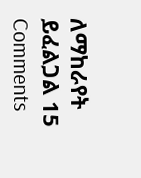ለማከራየት ይፈልጋል 15 Comments